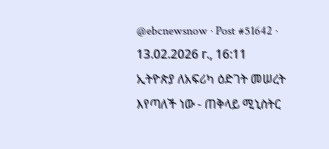@ebcnewsnow · Post #51642 · 13.02.2026 г., 16:11
ኢትዮጵያ ለአፍሪካ ዕድገት መሠረት እየጣለች ነው - ጠቅላይ ሚኒስትር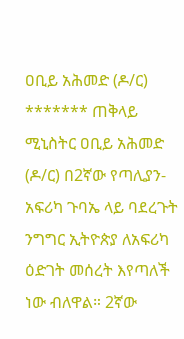ዐቢይ አሕመድ (ዶ/ር) ******* ጠቅላይ ሚኒስትር ዐቢይ አሕመድ (ዶ/ር) በ2ኛው የጣሊያን-አፍሪካ ጉባኤ ላይ ባደረጉት ንግግር ኢትዮጵያ ለአፍሪካ ዕድገት መሰረት እየጣለች ነው ብለዋል። 2ኛው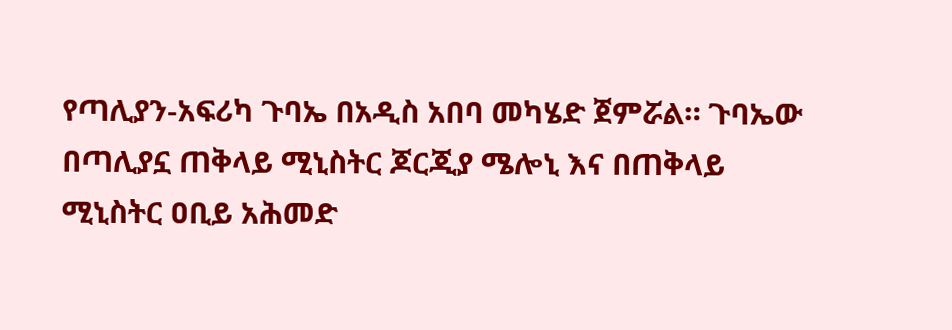የጣሊያን-አፍሪካ ጉባኤ በአዲስ አበባ መካሄድ ጀምሯል። ጉባኤው በጣሊያኗ ጠቅላይ ሚኒስትር ጆርጂያ ሜሎኒ እና በጠቅላይ ሚኒስትር ዐቢይ አሕመድ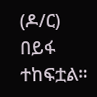(ዶ/ር) በይፋ ተከፍቷል።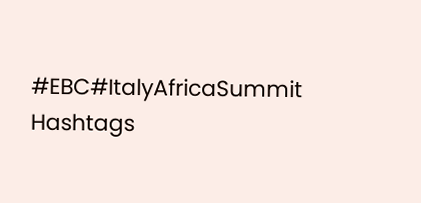#EBC#ItalyAfricaSummit
Hashtags